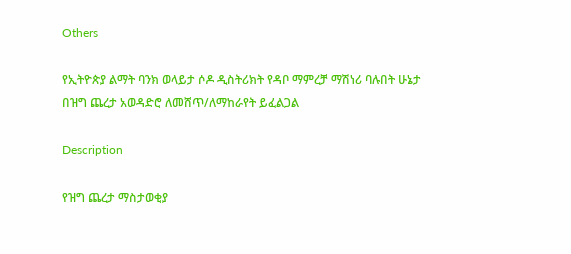Others

የኢትዮጵያ ልማት ባንክ ወላይታ ሶዶ ዲስትሪክት የዳቦ ማምረቻ ማሽነሪ ባሉበት ሁኔታ በዝግ ጨረታ አወዳድሮ ለመሸጥ/ለማከራየት ይፈልጋል

Description

የዝግ ጨረታ ማስታወቂያ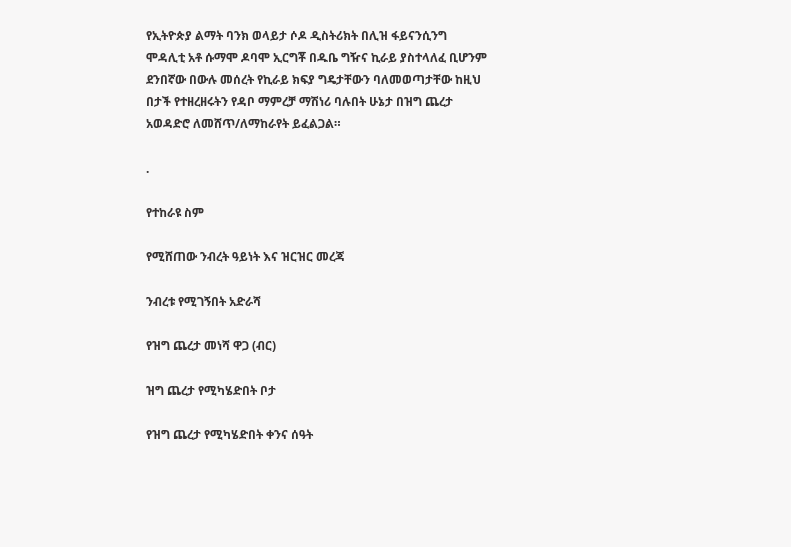የኢትዮጵያ ልማት ባንክ ወላይታ ሶዶ ዲስትሪክት በሊዝ ፋይናንሲንግ ሞዳሊቲ አቶ ሱማሞ ዶባሞ ኢርግቾ በዱቤ ግዥና ኪራይ ያስተላለፈ ቢሆንም ደንበኛው በውሉ መሰረት የኪራይ ክፍያ ግዴታቸውን ባለመወጣታቸው ከዚህ በታች የተዘረዘሩትን የዳቦ ማምረቻ ማሽነሪ ባሉበት ሁኔታ በዝግ ጨረታ አወዳድሮ ለመሸጥ/ለማከራየት ይፈልጋል።

.

የተከራዩ ስም

የሚሸጠው ንብረት ዓይነት እና ዝርዝር መረጃ

ንብረቱ የሚገኝበት አድራሻ

የዝግ ጨረታ መነሻ ዋጋ (ብር)

ዝግ ጨረታ የሚካሄድበት ቦታ

የዝግ ጨረታ የሚካሄድበት ቀንና ሰዓት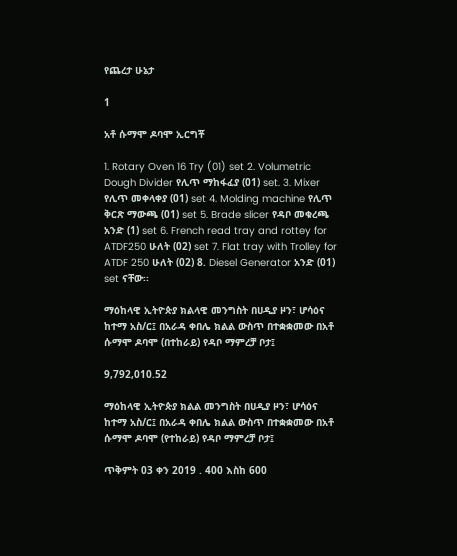የጨረታ ሁኔታ

1

አቶ ሱማሞ ዶባሞ ኢርግቾ

1. Rotary Oven 16 Try (01) set 2. Volumetric Dough Divider የሊጥ ማከፋፈያ (01) set. 3. Mixer የሊጥ መቀላቀያ (01) set 4. Molding machine የሊጥ ቅርጽ ማውጫ (01) set 5. Brade slicer የዳቦ መቁረጫ አንድ (1) set 6. French read tray and rottey for ATDF250 ሁለት (02) set 7. Flat tray with Trolley for ATDF 250 ሁለት (02) 8. Diesel Generator አንድ (01) set ናቸው፡፡

ማዕከላዊ ኢትዮጵያ ክልላዊ መንግስት በሀዲያ ዞን፣ ሆሳዕና ከተማ አስ/ር፤ በአራዳ ቀበሌ ክልል ውስጥ በተቋቋመው በአቶ ሱማሞ ዶባሞ (በተከራይ) የዳቦ ማምረቻ ቦታ፤

9,792,010.52

ማዕከላዊ ኢትዮጵያ ክልል መንግስት በሀዲያ ዞን፣ ሆሳዕና ከተማ አስ/ር፤ በአራዳ ቀበሌ ክልል ውስጥ በተቋቋመው በአቶ ሱማሞ ዶባሞ (የተከራይ) የዳቦ ማምረቻ ቦታ፤

ጥቅምት 03 ቀን 2019 . 400 እስከ 600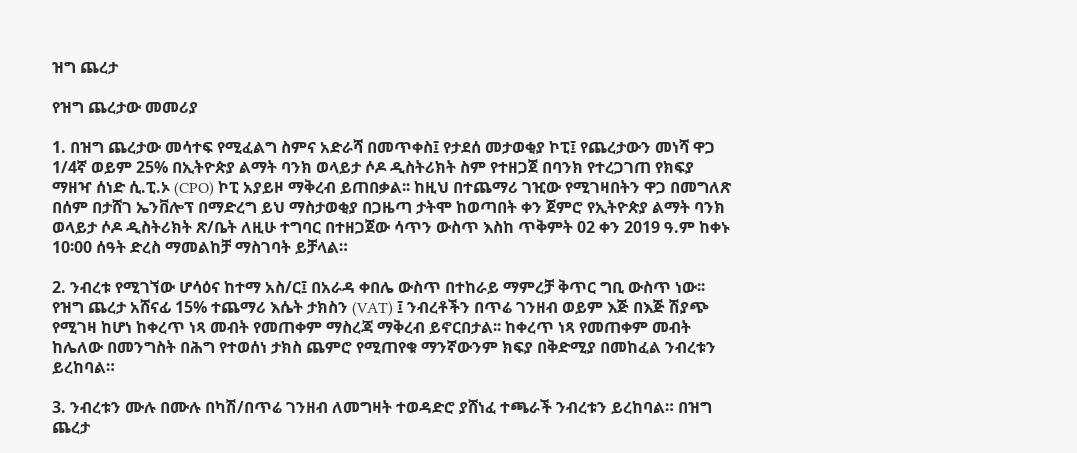ዝግ ጨረታ

የዝግ ጨረታው መመሪያ

1. በዝግ ጨረታው መሳተፍ የሚፈልግ ስምና አድራሻ በመጥቀስ፤ የታደሰ መታወቂያ ኮፒ፤ የጨረታውን መነሻ ዋጋ 1/4ኛ ወይም 25% በኢትዮጵያ ልማት ባንክ ወላይታ ሶዶ ዲስትሪክት ስም የተዘጋጀ በባንክ የተረጋገጠ የክፍያ ማዘዣ ሰነድ ሲ.ፒ.ኦ (CPO) ኮፒ አያይዞ ማቅረብ ይጠበቃል፡፡ ከዚህ በተጨማሪ ገዢው የሚገዛበትን ዋጋ በመግለጽ በሰም በታሸገ ኤንቨሎፕ በማድረግ ይህ ማስታወቂያ በጋዜጣ ታትሞ ከወጣበት ቀን ጀምሮ የኢትዮጵያ ልማት ባንክ ወላይታ ሶዶ ዲስትሪክት ጽ/ቤት ለዚሁ ተግባር በተዘጋጀው ሳጥን ውስጥ እስከ ጥቅምት 02 ቀን 2019 ዓ.ም ከቀኑ 10፡00 ሰዓት ድረስ ማመልከቻ ማስገባት ይቻላል።

2. ንብረቱ የሚገኘው ሆሳዕና ከተማ አስ/ር፤ በአራዳ ቀበሌ ውስጥ በተከራይ ማምረቻ ቅጥር ግቢ ውስጥ ነው፡፡ የዝግ ጨረታ አሸናፊ 15% ተጨማሪ እሴት ታክስን (VAT) ፤ ንብረቶችን በጥሬ ገንዘብ ወይም እጅ በእጅ ሽያጭ የሚገዛ ከሆነ ከቀረጥ ነጻ መብት የመጠቀም ማስረጃ ማቅረብ ይኖርበታል፡፡ ከቀረጥ ነጻ የመጠቀም መብት ከሌለው በመንግስት በሕግ የተወሰነ ታክስ ጨምሮ የሚጠየቁ ማንኛውንም ክፍያ በቅድሚያ በመከፈል ንብረቱን ይረከባል።

3. ንብረቱን ሙሉ በሙሉ በካሽ/በጥሬ ገንዘብ ለመግዛት ተወዳድሮ ያሸነፈ ተጫራች ንብረቱን ይረከባል። በዝግ ጨረታ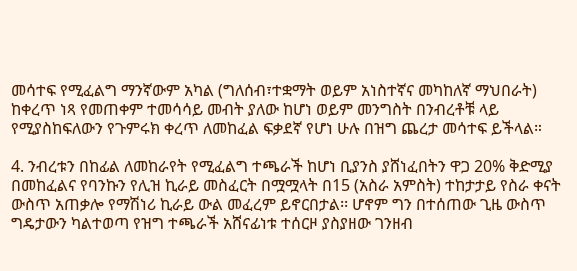መሳተፍ የሚፈልግ ማንኛውም አካል (ግለሰብ፣ተቋማት ወይም አነስተኛና መካከለኛ ማህበራት) ከቀረጥ ነጻ የመጠቀም ተመሳሳይ መብት ያለው ከሆነ ወይም መንግስት በንብረቶቹ ላይ የሚያስከፍለውን የጉምሩክ ቀረጥ ለመከፈል ፍቃደኛ የሆነ ሁሉ በዝግ ጨረታ መሳተፍ ይችላል።

4. ንብረቱን በከፊል ለመከራየት የሚፈልግ ተጫራች ከሆነ ቢያንስ ያሸነፈበትን ዋጋ 20% ቅድሚያ በመከፈልና የባንኩን የሊዝ ኪራይ መስፈርት በሟሟላት በ15 (አስራ አምስት) ተከታታይ የስራ ቀናት ውስጥ አጠቃሎ የማሽነሪ ኪራይ ውል መፈረም ይኖርበታል፡፡ ሆኖም ግን በተሰጠው ጊዜ ውስጥ ግዴታውን ካልተወጣ የዝግ ተጫራች አሸናፊነቱ ተሰርዞ ያስያዘው ገንዘብ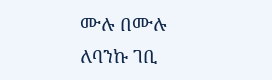ሙሉ በሙሉ ለባንኩ ገቢ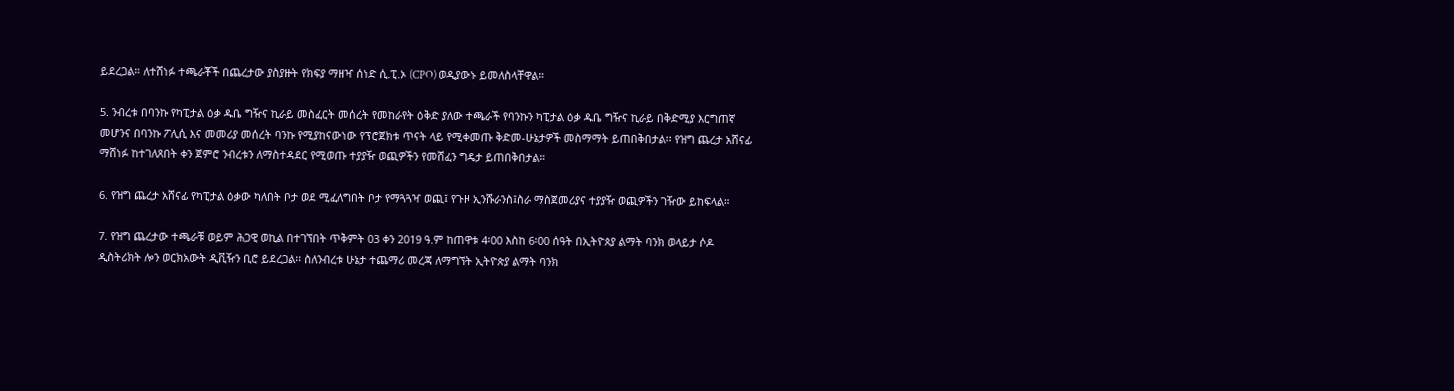ይደረጋል። ለተሸነፉ ተጫራቾች በጨረታው ያስያዙት የክፍያ ማዘዣ ሰነድ ሲ.ፒ.ኦ (CPO) ወዲያውኑ ይመለስላቸዋል።

5. ንብረቱ በባንኩ የካፒታል ዕቃ ዱቤ ግዥና ኪራይ መስፈርት መሰረት የመከራየት ዕቅድ ያለው ተጫራች የባንኩን ካፒታል ዕቃ ዱቤ ግዥና ኪራይ በቅድሚያ እርግጠኛ መሆንና በባንኩ ፖሊሲ እና መመሪያ መሰረት ባንኩ የሚያከናውነው የፕሮጀክቱ ጥናት ላይ የሚቀመጡ ቅድመ-ሁኔታዎች መስማማት ይጠበቅበታል፡፡ የዝግ ጨረታ አሸናፊ ማሸነፉ ከተገለጸበት ቀን ጀምሮ ንብረቱን ለማስተዳደር የሚወጡ ተያያዥ ወጪዎችን የመሸፈን ግዴታ ይጠበቅበታል።

6. የዝግ ጨረታ አሸናፊ የካፒታል ዕቃው ካለበት ቦታ ወደ ሚፈለግበት ቦታ የማጓጓዣ ወጪ፤ የጉዞ ኢንሹራንስ፤ስራ ማስጀመሪያና ተያያዥ ወጪዎችን ገዥው ይከፍላል።

7. የዝግ ጨረታው ተጫራቹ ወይም ሕጋዊ ወኪል በተገኘበት ጥቅምት 03 ቀን 2019 ዓ.ም ከጠዋቱ 4፡00 እስከ 6፡00 ሰዓት በኢትዮጰያ ልማት ባንክ ወላይታ ሶዶ ዲስትሪክት ሎን ወርክአውት ዲቪዥን ቢሮ ይደረጋል፡፡ ስለንብረቱ ሁኔታ ተጨማሪ መረጃ ለማግኘት ኢትዮጵያ ልማት ባንክ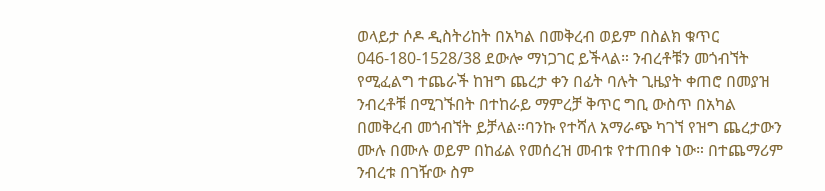ወላይታ ሶዶ ዲስትሪከት በአካል በመቅረብ ወይም በስልክ ቁጥር 046-180-1528/38 ደውሎ ማነጋገር ይችላል። ንብረቶቹን መጎብኘት የሚፈልግ ተጨራች ከዝግ ጨረታ ቀን በፊት ባሉት ጊዜያት ቀጠሮ በመያዝ ንብረቶቹ በሚገኙበት በተከራይ ማምረቻ ቅጥር ግቢ ውስጥ በአካል በመቅረብ መጎብኘት ይቻላል።ባንኩ የተሻለ አማራጭ ካገኘ የዝግ ጨረታውን ሙሉ በሙሉ ወይም በከፊል የመሰረዝ መብቱ የተጠበቀ ነው። በተጨማሪም ንብረቱ በገዥው ስም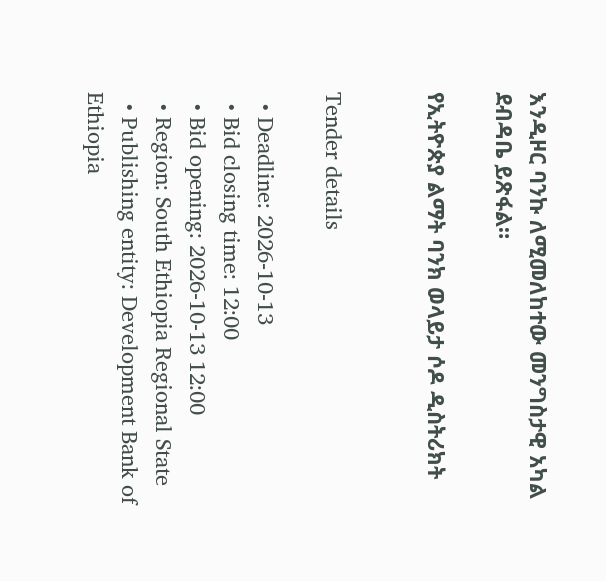እንዲዞር ባንኩ ለሚመለከተው መንግስታዊ አካል ደብዳቤ ይጽፋል።

የኢትዮጵያ ልማት ባንክ ወላይታ ሶዶ ዲስትሪክት


Tender details

  • Deadline: 2026-10-13
  • Bid closing time: 12:00
  • Bid opening: 2026-10-13 12:00
  • Region: South Ethiopia Regional State
  • Publishing entity: Development Bank of Ethiopia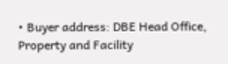• Buyer address: DBE Head Office, Property and Facility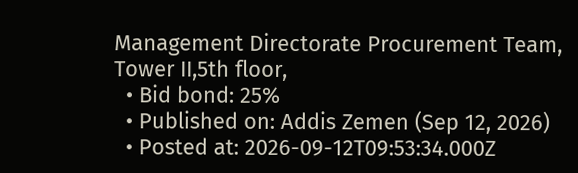Management Directorate Procurement Team, Tower II,5th floor,
  • Bid bond: 25%
  • Published on: Addis Zemen (Sep 12, 2026)
  • Posted at: 2026-09-12T09:53:34.000Z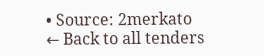• Source: 2merkato
← Back to all tenders